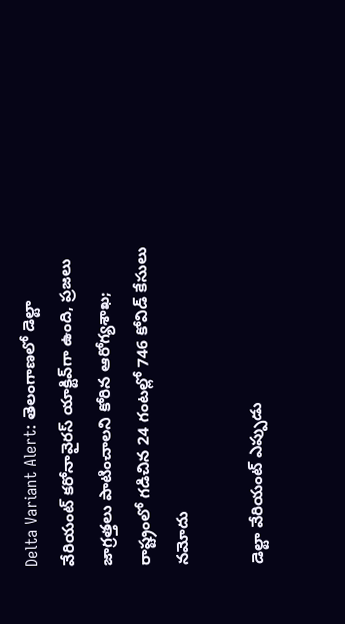Delta Variant Alert: తెలంగాణలో డెల్టా వేరియంట్ కరోనావైరస్ యాక్టివ్‌గా ఉంది, ప్రజలు జాగ్రత్తలు పాటించాలని కోరిన ఆరోగ్యశాఖ; రాష్ట్రంలో గడిచిన 24 గంటల్లో 746 కోవిడ్ కేసులు నమోదు

డెల్టా వేరియంట్ ఎప్పుడు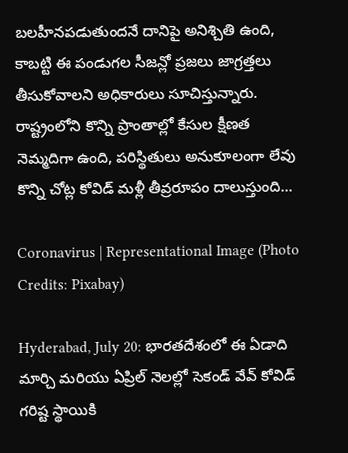బలహీనపడుతుందనే దానిపై అనిశ్చితి ఉంది, కాబట్టి ఈ పండుగల సీజన్లో ప్రజలు జాగ్రత్తలు తీసుకోవాలని అధికారులు సూచిస్తున్నారు. రాష్ట్రంలోని కొన్ని ప్రాంతాల్లో కేసుల క్షీణత నెమ్మదిగా ఉంది, పరిస్థితులు అనుకూలంగా లేవు కొన్ని చోట్ల కోవిడ్ మళ్లీ తీవ్రరూపం దాలుస్తుంది...

Coronavirus | Representational Image (Photo Credits: Pixabay)

Hyderabad, July 20: భారతదేశంలో ఈ ఏడాది మార్చి మరియు ఏప్రిల్ నెలల్లో సెకండ్ వేవ్ కోవిడ్ గరిష్ట స్థాయికి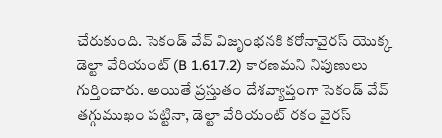చేరుకుంది. సెకండ్ వేవ్ విజృంభనకి కరోనావైరస్ యొక్క డెల్టా వేరియంట్ (B 1.617.2) కారణమని నిపుణులు గుర్తించారు. అయితే ప్రస్తుతం దేశవ్యాప్తంగా సెకండ్ వేవ్ తగ్గుముఖం పట్టినా, డెల్టా వేరియంట్ రకం వైరస్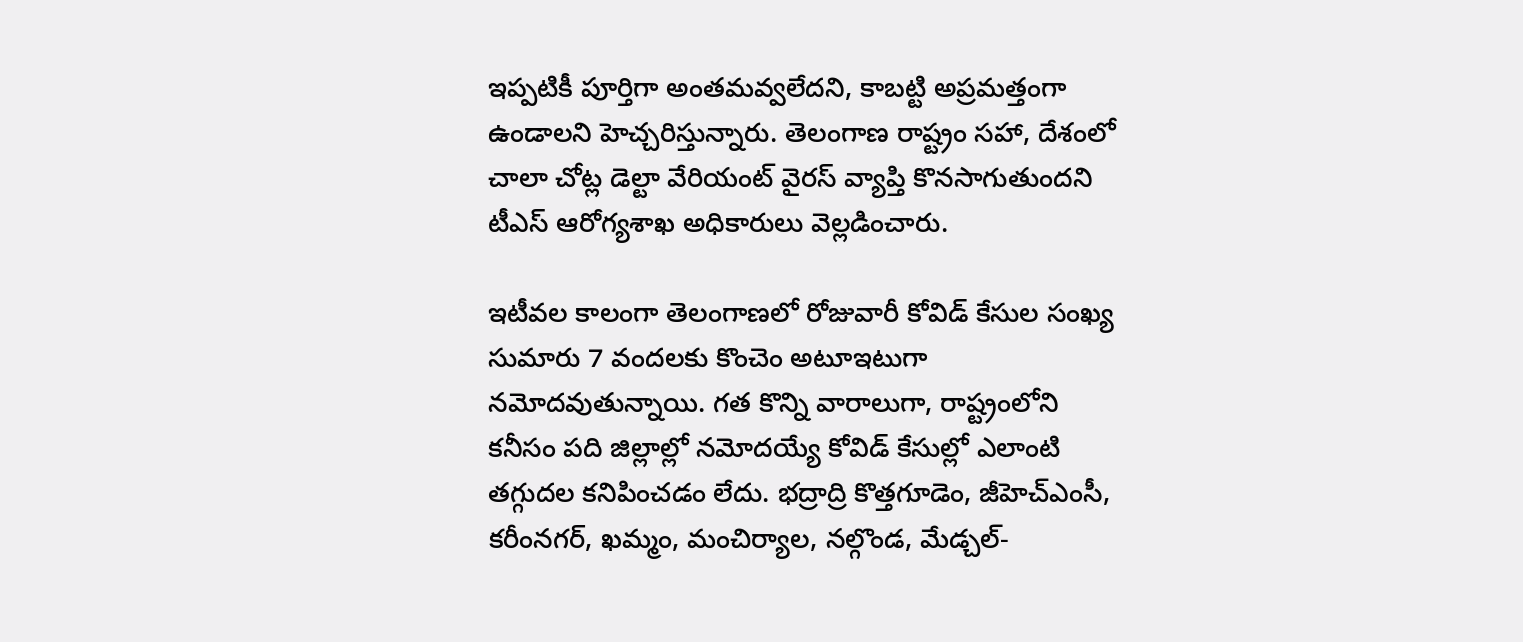ఇప్పటికీ పూర్తిగా అంతమవ్వలేదని, కాబట్టి అప్రమత్తంగా ఉండాలని హెచ్చరిస్తున్నారు. తెలంగాణ రాష్ట్రం సహా, దేశంలో చాలా చోట్ల డెల్టా వేరియంట్ వైరస్ వ్యాప్తి కొనసాగుతుందని టీఎస్ ఆరోగ్యశాఖ అధికారులు వెల్లడించారు.

ఇటీవల కాలంగా తెలంగాణలో రోజువారీ కోవిడ్ కేసుల సంఖ్య సుమారు 7 వందలకు కొంచెం అటూఇటుగా నమోదవుతున్నాయి. గత కొన్ని వారాలుగా, రాష్ట్రంలోని కనీసం పది జిల్లాల్లో నమోదయ్యే కోవిడ్ కేసుల్లో ఎలాంటి తగ్గుదల కనిపించడం లేదు. భద్రాద్రి కొత్తగూడెం, జీహెచ్‌ఎంసీ, కరీంనగర్, ఖమ్మం, మంచిర్యాల, నల్గొండ, మేడ్చల్-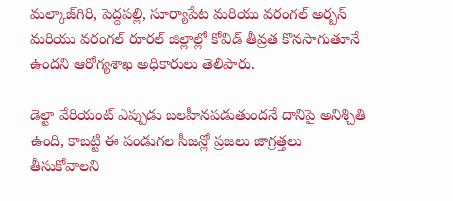మల్కాజ్‌గిరి, పెద్దపల్లి, సూర్యాపేట మరియు వరంగల్ అర్బన్ మరియు వరంగల్ రూరల్ జిల్లాల్లో కోవిడ్ తీవ్రత కొనసాగుతూనే ఉందని ఆరోగ్యశాఖ అధికారులు తెలిపారు.

డెల్టా వేరియంట్ ఎప్పుడు బలహీనపడుతుందనే దానిపై అనిశ్చితి ఉంది, కాబట్టి ఈ పండుగల సీజన్లో ప్రజలు జాగ్రత్తలు తీసుకోవాలని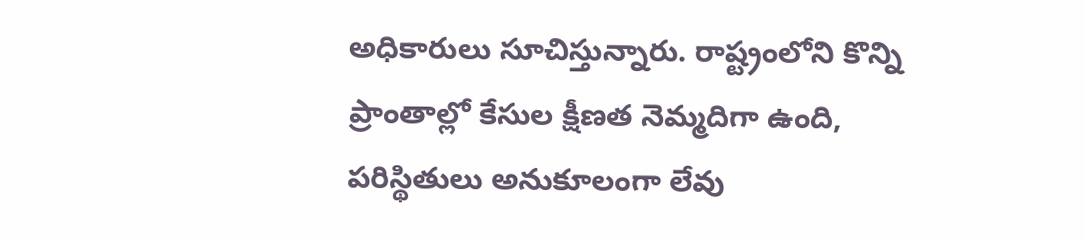అధికారులు సూచిస్తున్నారు. రాష్ట్రంలోని కొన్ని ప్రాంతాల్లో కేసుల క్షీణత నెమ్మదిగా ఉంది, పరిస్థితులు అనుకూలంగా లేవు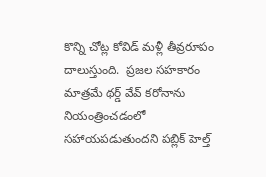కొన్ని చోట్ల కోవిడ్ మళ్లీ తీవ్రరూపం దాలుస్తుంది.  ప్రజల సహకారం మాత్రమే థర్డ్ వేవ్ కరోనాను నియంత్రించడంలో సహాయపడుతుందని పబ్లిక్ హెల్త్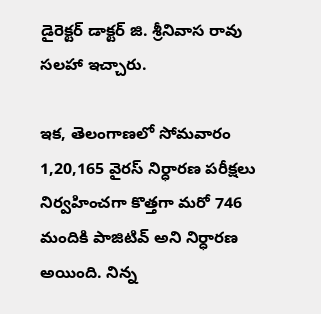డైరెక్టర్ డాక్టర్ జి. శ్రీనివాస రావు సలహా ఇచ్చారు.

ఇక, తెలంగాణలో సోమవారం 1,20,165 వైరస్ నిర్ధారణ పరీక్షలు నిర్వహించగా కొత్తగా మరో 746 మందికి పాజిటివ్ అని నిర్ధారణ అయింది. నిన్న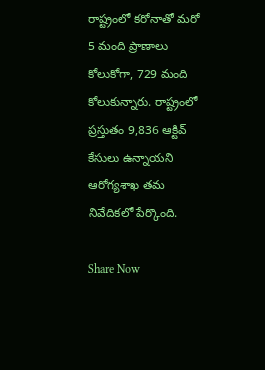రాష్ట్రంలో కరోనాతో మరో 5 మంది ప్రాణాలు కోలుకోగా, 729 మంది కోలుకున్నారు. రాష్ట్రంలో ప్రస్తుతం 9,836 ఆక్టివ్ కేసులు ఉన్నాయని ఆరోగ్యశాఖ తమ నివేదికలో పేర్కొంది.

Share Now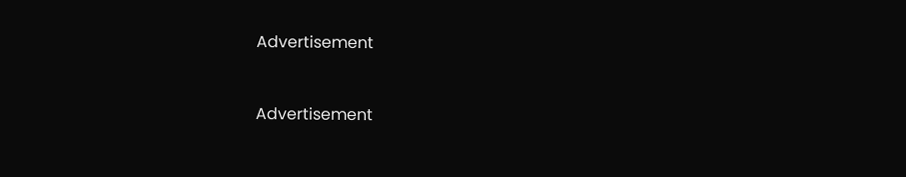Advertisement


Advertisement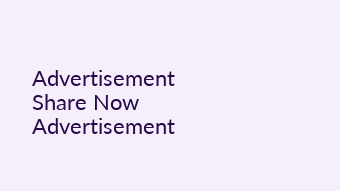Advertisement
Share Now
Advertisement